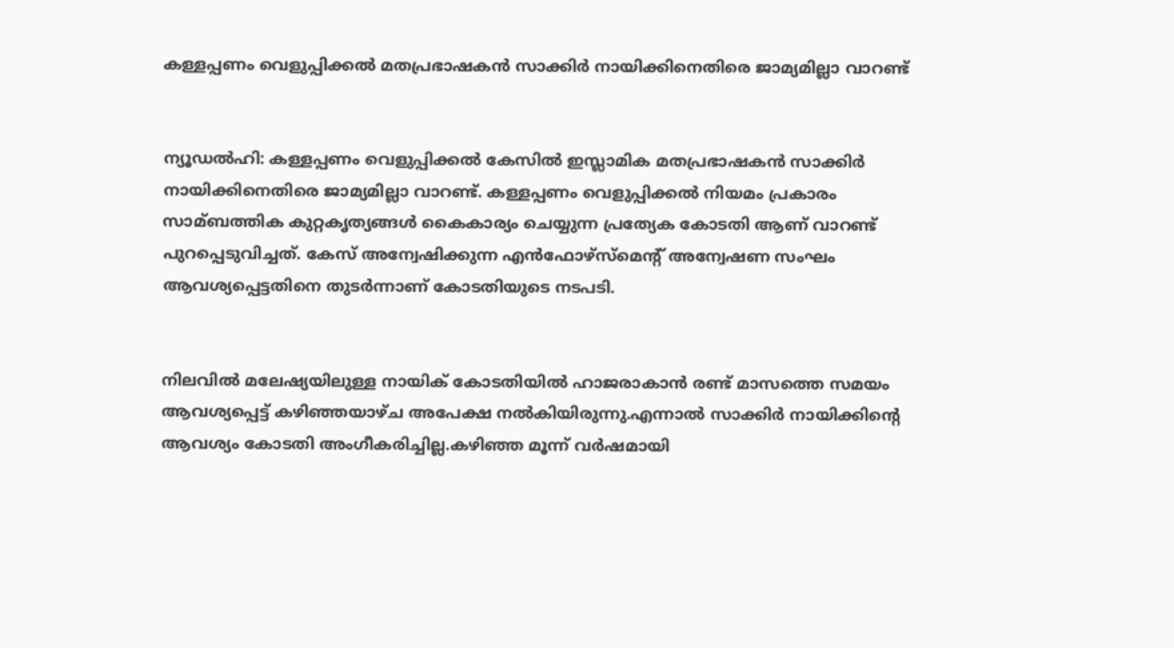കള്ളപ്പണം വെളുപ്പിക്കല്‍ മതപ്രഭാഷകന്‍ സാക്കിര്‍ നായിക്കിനെതിരെ ജാമ്യമില്ലാ വാറണ്ട്


ന്യൂഡല്‍ഹി: കള്ളപ്പണം വെളുപ്പിക്കല്‍ കേസില്‍ ഇസ്ലാമിക മതപ്രഭാഷകന്‍ സാക്കിര്‍ നായിക്കിനെതിരെ ജാമ്യമില്ലാ വാറണ്ട്. കള്ളപ്പണം വെളുപ്പിക്കല്‍ നിയമം പ്രകാരം സാമ്ബത്തിക കുറ്റകൃത്യങ്ങള്‍ കൈകാര്യം ചെയ്യുന്ന പ്രത്യേക കോടതി ആണ് വാറണ്ട് പുറപ്പെടുവിച്ചത്. കേസ് അന്വേഷിക്കുന്ന എന്‍ഫോഴ്സ്മെന്റ് അന്വേഷണ സംഘം ആവശ്യപ്പെട്ടതിനെ തുടര്‍ന്നാണ് കോടതിയുടെ നടപടി.


നിലവില്‍ മലേഷ്യയിലുള്ള നായിക് കോടതിയില്‍ ഹാജരാകാന്‍ രണ്ട് മാസത്തെ സമയം ആവശ്യപ്പെട്ട് കഴിഞ്ഞയാഴ്ച അപേക്ഷ നല്‍കിയിരുന്നു.എന്നാല്‍ സാക്കിര്‍ നായിക്കിന്റെ ആവശ്യം കോടതി അംഗീകരിച്ചില്ല.കഴിഞ്ഞ മൂന്ന് വര്‍ഷമായി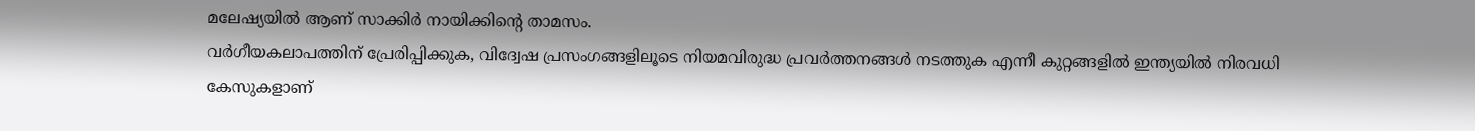മലേഷ്യയില്‍ ആണ് സാക്കിര്‍ നായിക്കിന്റെ താമസം.
വര്‍ഗീയകലാപത്തിന് പ്രേരിപ്പിക്കുക, വിദ്വേഷ പ്രസംഗങ്ങളിലൂടെ നിയമവിരുദ്ധ പ്രവര്‍ത്തനങ്ങള്‍ നടത്തുക എന്നീ കുറ്റങ്ങളില്‍ ഇന്ത്യയില്‍ നിരവധി കേസുകളാണ്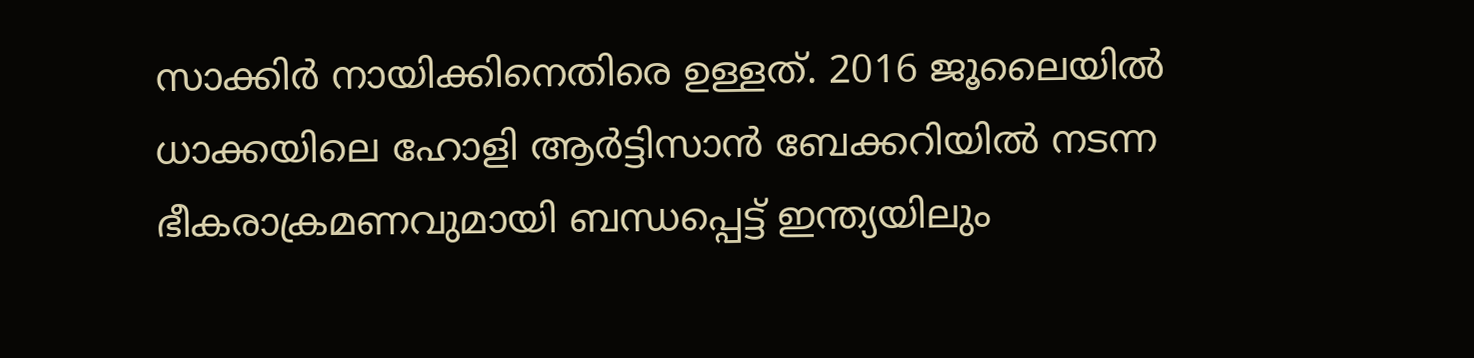സാക്കിര്‍ നായിക്കിനെതിരെ ഉള്ളത്. 2016 ജൂലൈയില്‍ ധാക്കയിലെ ഹോളി ആര്‍ട്ടിസാന്‍ ബേക്കറിയില്‍ നടന്ന ഭീകരാക്രമണവുമായി ബന്ധപ്പെട്ട് ഇന്ത്യയിലും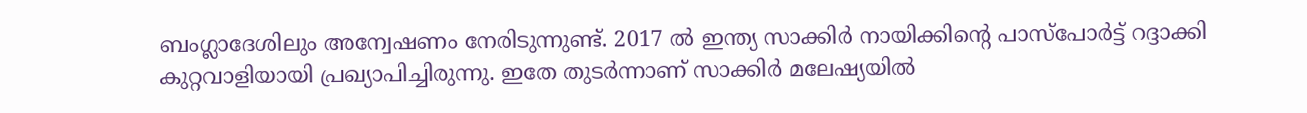ബംഗ്ലാദേശിലും അന്വേഷണം നേരിടുന്നുണ്ട്. 2017 ല്‍ ഇന്ത്യ സാക്കിര്‍ നായിക്കിന്റെ പാസ്പോര്‍ട്ട് റദ്ദാക്കി കുറ്റവാളിയായി പ്രഖ്യാപിച്ചിരുന്നു. ഇതേ തുടര്‍ന്നാണ് സാക്കിര്‍ മലേഷ്യയില്‍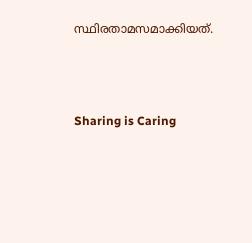സ്ഥിരതാമസമാക്കിയത്.




Sharing is Caring